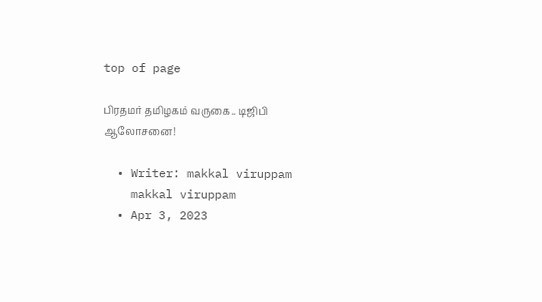top of page

பிரதமர் தமிழகம் வருகை.. டிஜிபி ஆலோசனை!

  • Writer: makkal viruppam
    makkal viruppam
  • Apr 3, 2023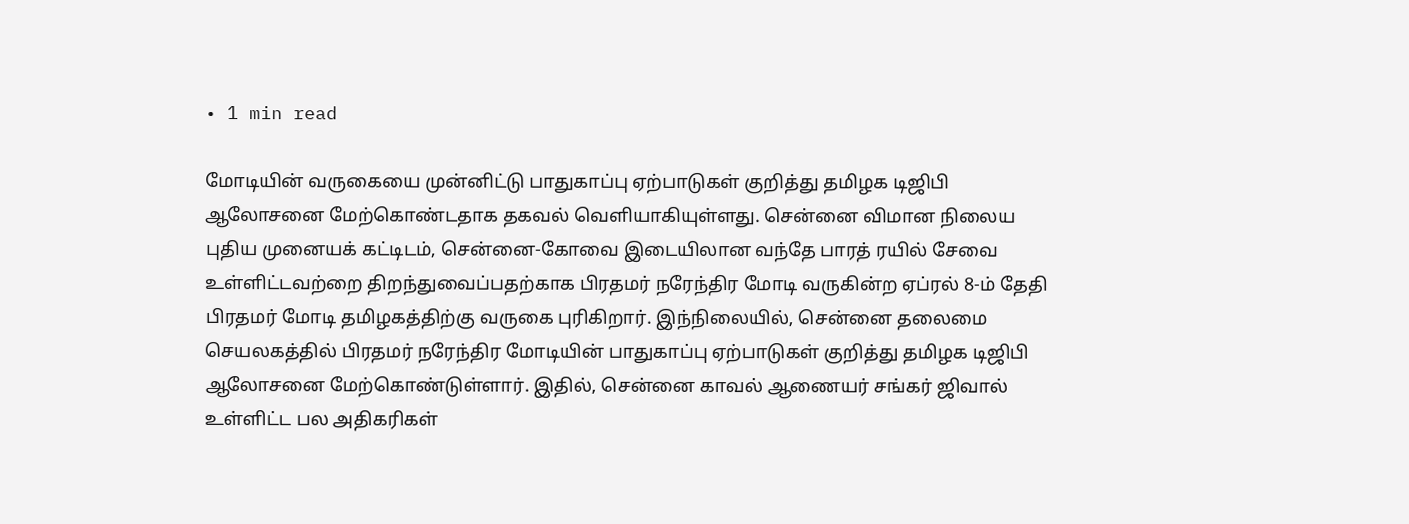• 1 min read

மோடியின் வருகையை முன்னிட்டு பாதுகாப்பு ஏற்பாடுகள் குறித்து தமிழக டிஜிபி ஆலோசனை மேற்கொண்டதாக தகவல் வெளியாகியுள்ளது. சென்னை விமான நிலைய புதிய முனையக் கட்டிடம், சென்னை-கோவை இடையிலான வந்தே பாரத் ரயில் சேவை உள்ளிட்டவற்றை திறந்துவைப்பதற்காக பிரதமர் நரேந்திர மோடி வருகின்ற ஏப்ரல் 8-ம் தேதி பிரதமர் மோடி தமிழகத்திற்கு வருகை புரிகிறார். இந்நிலையில், சென்னை தலைமை செயலகத்தில் பிரதமர் நரேந்திர மோடியின் பாதுகாப்பு ஏற்பாடுகள் குறித்து தமிழக டிஜிபி ஆலோசனை மேற்கொண்டுள்ளார். இதில், சென்னை காவல் ஆணையர் சங்கர் ஜிவால் உள்ளிட்ட பல அதிகரிகள்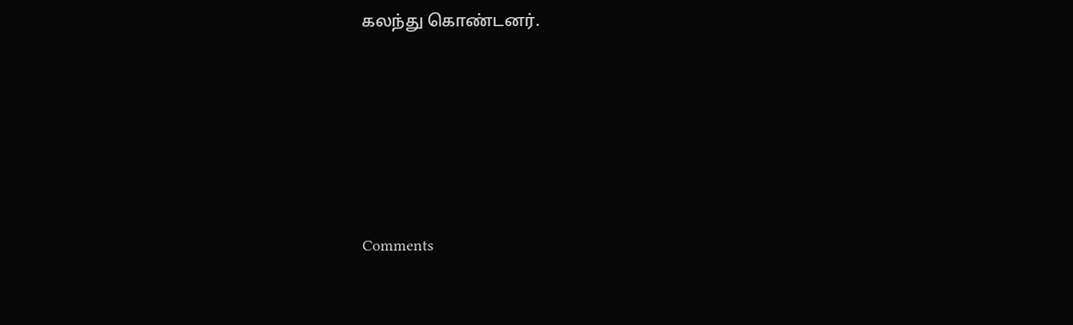கலந்து கொண்டனர்.





Comments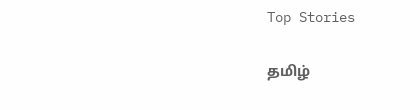Top Stories

தமிழ்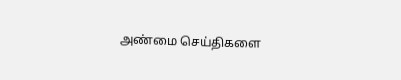அண்மை செய்திகளை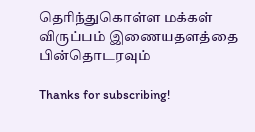தெரிந்துகொள்ள மக்கள் விருப்பம் இணையதளத்தை பின்தொடரவும்

Thanks for subscribing!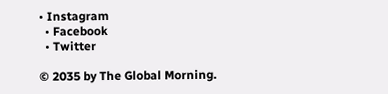• Instagram
  • Facebook
  • Twitter

© 2035 by The Global Morning.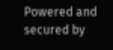Powered and secured by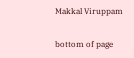Makkal Viruppam

bottom of page